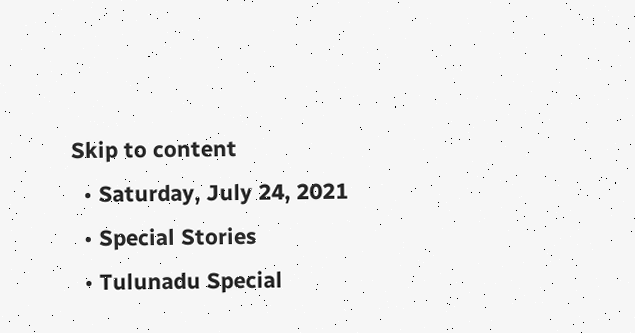Skip to content
  • Saturday, July 24, 2021
  • Special Stories
  • Tulunadu Special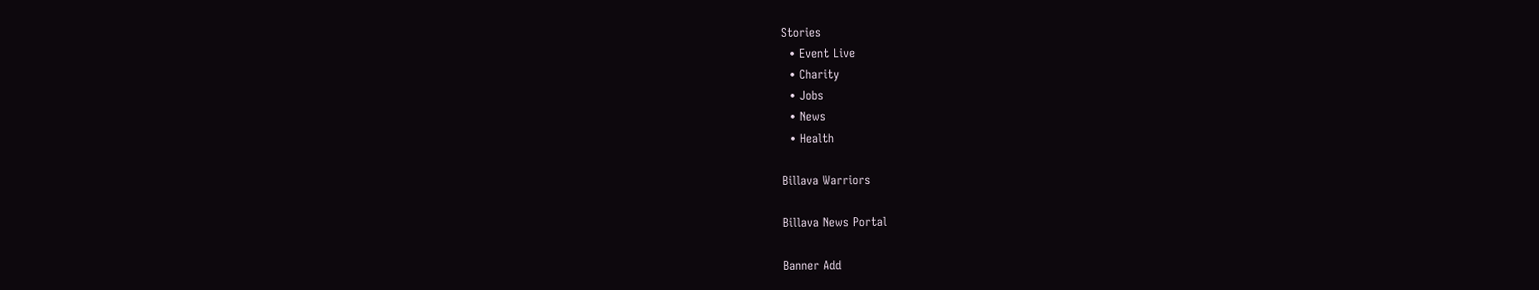Stories
  • Event Live
  • Charity
  • Jobs
  • News
  • Health

Billava Warriors

Billava News Portal

Banner Add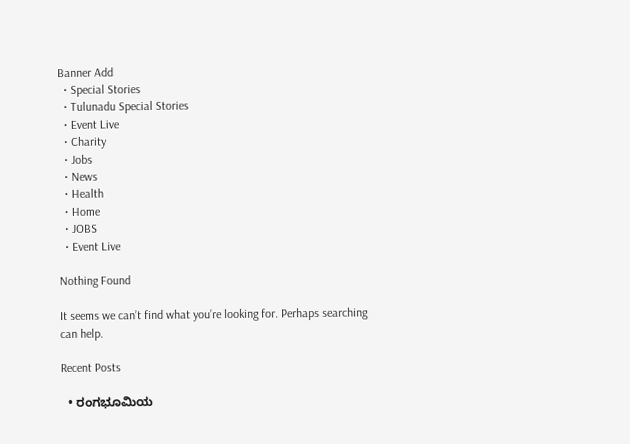Banner Add
  • Special Stories
  • Tulunadu Special Stories
  • Event Live
  • Charity
  • Jobs
  • News
  • Health
  • Home
  • JOBS
  • Event Live

Nothing Found

It seems we can’t find what you’re looking for. Perhaps searching can help.

Recent Posts

  • ರಂಗಭೂಮಿಯ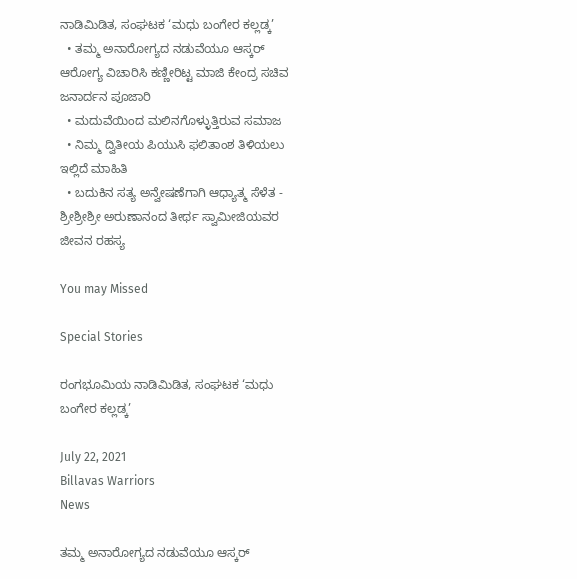ನಾಡಿಮಿಡಿತ, ಸಂಘಟಕ ‘ಮಧು ಬಂಗೇರ ಕಲ್ಲಡ್ಕ’
  • ತಮ್ಮ ಅನಾರೋಗ್ಯದ ನಡುವೆಯೂ ಆಸ್ಕರ್ ಆರೋಗ್ಯ ವಿಚಾರಿಸಿ ಕಣ್ಣೀರಿಟ್ಟ ಮಾಜಿ ಕೇಂದ್ರ ಸಚಿವ ಜನಾರ್ದನ ಪೂಜಾರಿ
  • ಮದುವೆಯಿಂದ ಮಲಿನಗೊಳ್ಳುತ್ತಿರುವ ಸಮಾಜ
  • ನಿಮ್ಮ ದ್ವಿತೀಯ ಪಿಯುಸಿ ಫಲಿತಾಂಶ ತಿಳಿಯಲು ಇಲ್ಲಿದೆ ಮಾಹಿತಿ
  • ಬದುಕಿನ ಸತ್ಯ ಅನ್ವೇಷಣೆಗಾಗಿ ಆಧ್ಯಾತ್ಮ ಸೆಳೆತ - ಶ್ರೀಶ್ರೀಶ್ರೀ ಅರುಣಾನಂದ ತೀರ್ಥ ಸ್ವಾಮೀಜಿಯವರ ಜೀವನ ರಹಸ್ಯ

You may Missed

Special Stories

ರಂಗಭೂಮಿಯ ನಾಡಿಮಿಡಿತ, ಸಂಘಟಕ ‘ಮಧು ಬಂಗೇರ ಕಲ್ಲಡ್ಕ’

July 22, 2021
Billavas Warriors
News

ತಮ್ಮ ಅನಾರೋಗ್ಯದ ನಡುವೆಯೂ ಆಸ್ಕರ್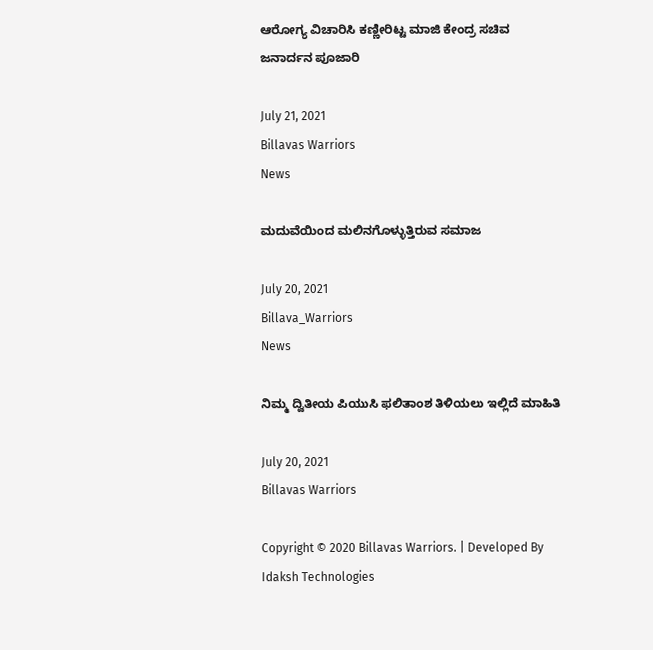ಆರೋಗ್ಯ ವಿಚಾರಿಸಿ ಕಣ್ಣೀರಿಟ್ಟ ಮಾಜಿ ಕೇಂದ್ರ ಸಚಿವ ಜನಾರ್ದನ ಪೂಜಾರಿ

July 21, 2021
Billavas Warriors
News

ಮದುವೆಯಿಂದ ಮಲಿನಗೊಳ್ಳುತ್ತಿರುವ ಸಮಾಜ

July 20, 2021
Billava_Warriors
News

ನಿಮ್ಮ ದ್ವಿತೀಯ ಪಿಯುಸಿ ಫಲಿತಾಂಶ ತಿಳಿಯಲು ಇಲ್ಲಿದೆ ಮಾಹಿತಿ

July 20, 2021
Billavas Warriors

Copyright © 2020 Billavas Warriors. | Developed By Idaksh Technologies